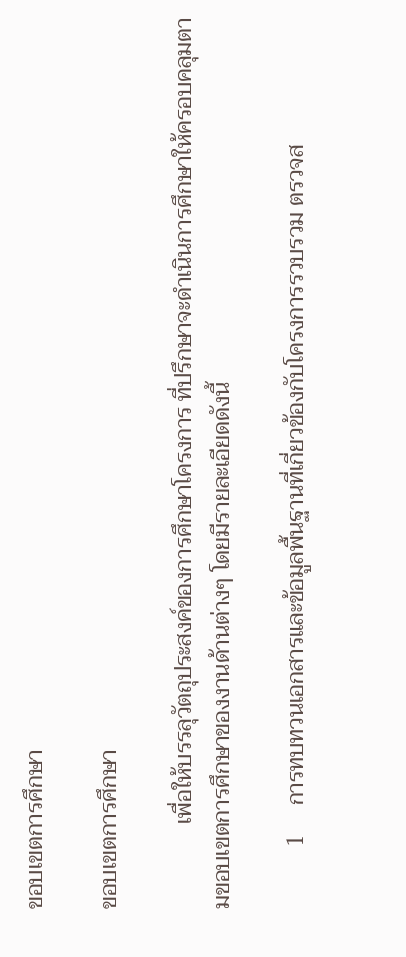ขอบเขตการศึกษา

ขอบเขตการศึกษา

               เพื่อให้บรรลุวัตถุประสงค์ของการศึกษาโครงการ ที่ปรึกษาจะดำเนินการศึกษาให้ครอบคลุมตามขอบเขตการศึกษาของงานด้านต่างๆ โดยมีรายละเอียดดังนี้

           1     การทบทวนเอกสารและข้อมูลพื้นฐานที่เกี่ยวข้องกับโครงการรวบรวม ตรวจส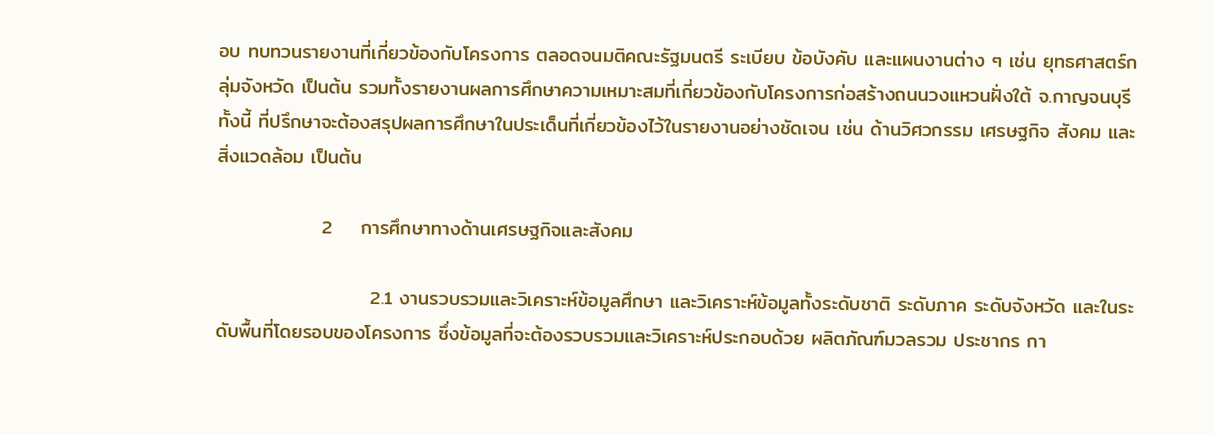อบ ทบทวนรายงานที่เกี่ยวข้องกับโครงการ ตลอดจนมติคณะรัฐมนตรี ระเบียบ ข้อบังคับ และแผนงานต่าง ๆ เช่น ยุทธศาสตร์กลุ่มจังหวัด เป็นต้น รวมทั้งรายงานผลการศึกษาความเหมาะสมที่เกี่ยวข้องกับโครงการก่อสร้างถนนวงแหวนฝั่งใต้ จ.กาญจนบุรี ทั้งนี้ ที่ปรึกษาจะต้องสรุปผลการศึกษาในประเด็นที่เกี่ยวข้องไว้ในรายงานอย่างชัดเจน เช่น ด้านวิศวกรรม เศรษฐกิจ สังคม และสิ่งแวดล้อม เป็นต้น

               2    การศึกษาทางด้านเศรษฐกิจและสังคม

                      2.1 งานรวบรวมและวิเคราะห์ข้อมูลศึกษา และวิเคราะห์ข้อมูลทั้งระดับชาติ ระดับภาค ระดับจังหวัด และในระดับพื้นที่โดยรอบของโครงการ ซึ่งข้อมูลที่จะต้องรวบรวมและวิเคราะห์ประกอบด้วย ผลิตภัณฑ์มวลรวม ประชากร กา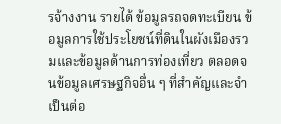รจ้างงาน รายได้ ข้อมูลรถจดทะเบียน ข้อมูลการใช้ประโยชน์ที่ดินในผังเมืองรวมและข้อมูลด้านการท่องเที่ยว ตลอดจนข้อมูลเศรษฐกิจอื่น ๆ ที่สำคัญและจำเป็นต่อ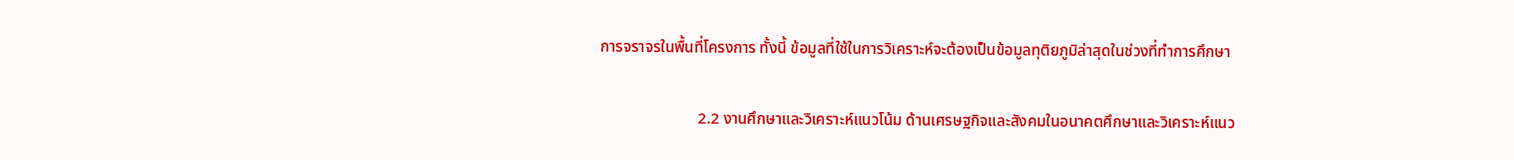การจราจรในพื้นที่โครงการ ทั้งนี้ ข้อมูลที่ใช้ในการวิเคราะห์จะต้องเป็นข้อมูลทุติยภูมิล่าสุดในช่วงที่ทำการศึกษา

                         2.2 งานศึกษาและวิเคราะห์แนวโน้ม ด้านเศรษฐกิจและสังคมในอนาคตศึกษาและวิเคราะห์แนว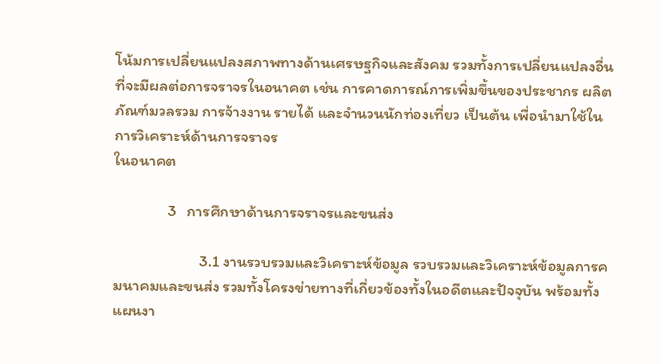โน้มการเปลี่ยนแปลงสภาพทางด้านเศรษฐกิจและสังคม รวมทั้งการเปลี่ยนแปลงอื่นที่จะมีผลต่อการจราจรในอนาคต เช่น การคาดการณ์การเพิ่มขึ้นของประชากร ผลิตภัณฑ์มวลรวม การจ้างงาน รายได้ และจำนวนนักท่องเที่ยว เป็นต้น เพื่อนำมาใช้ในการวิเคราะห์ด้านการจราจร
ในอนาคต

               3   การศึกษาด้านการจราจรและขนส่ง

                        3.1 งานรวบรวมและวิเคราะห์ข้อมูล รวบรวมและวิเคราะห์ข้อมูลการคมนาคมและขนส่ง รวมทั้งโครงข่ายทางที่เกี่ยวข้องทั้งในอดีตและปัจจุบัน พร้อมทั้งแผนงา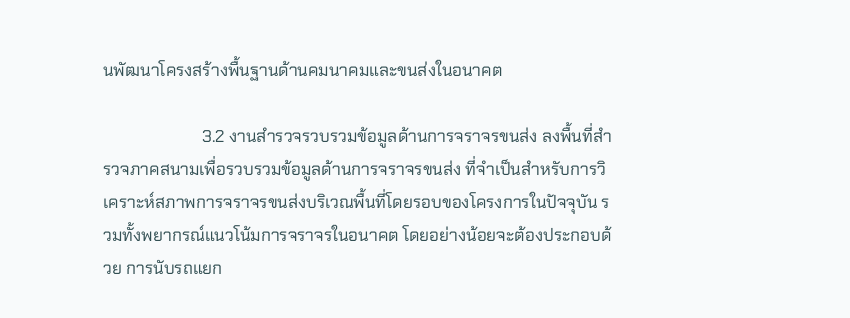นพัฒนาโครงสร้างพื้นฐานด้านคมนาคมและขนส่งในอนาคต

                        3.2 งานสำรวจรวบรวมข้อมูลด้านการจราจรขนส่ง ลงพื้นที่สำรวจภาคสนามเพื่อรวบรวมข้อมูลด้านการจราจรขนส่ง ที่จำเป็นสำหรับการวิเคราะห์สภาพการจราจรขนส่งบริเวณพื้นที่โดยรอบของโครงการในปัจจุบัน รวมทั้งพยากรณ์แนวโน้มการจราจรในอนาคต โดยอย่างน้อยจะต้องประกอบด้วย การนับรถแยก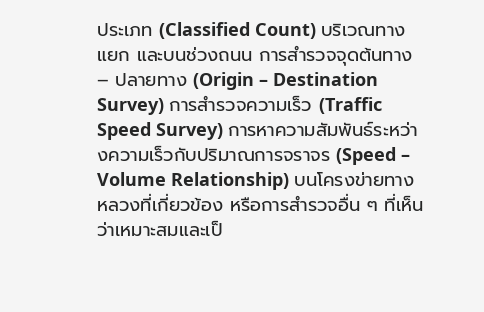ประเภท (Classified Count) บริเวณทางแยก และบนช่วงถนน การสำรวจจุดต้นทาง – ปลายทาง (Origin – Destination Survey) การสำรวจความเร็ว (Traffic Speed Survey) การหาความสัมพันธ์ระหว่างความเร็วกับปริมาณการจราจร (Speed – Volume Relationship) บนโครงข่ายทางหลวงที่เกี่ยวข้อง หรือการสำรวจอื่น ๆ ที่เห็นว่าเหมาะสมและเป็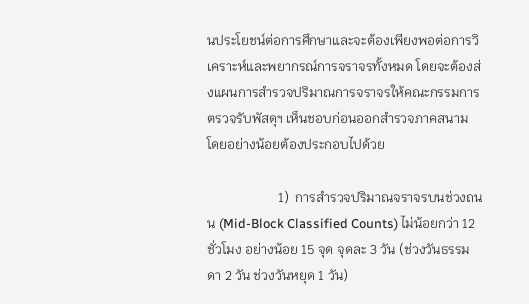นประโยชน์ต่อการศึกษาและจะต้องเพียงพอต่อการวิเคราะห์และพยากรณ์การจราจรทั้งหมด โดยจะต้องส่งแผนการสำรวจปริมาณการจราจรให้คณะกรรมการตรวจรับพัสดุฯ เห็นชอบก่อนออกสำรวจภาคสนาม
โดยอย่างน้อยต้องประกอบไปด้วย

                     1)  การสำรวจปริมาณจราจรบนช่วงถนน (Mid-Block Classified Counts) ไม่น้อยกว่า 12 ชั่วโมง อย่างน้อย 15 จุด จุดละ 3 วัน (ช่วงวันธรรมดา 2 วัน ช่วงวันหยุด 1 วัน)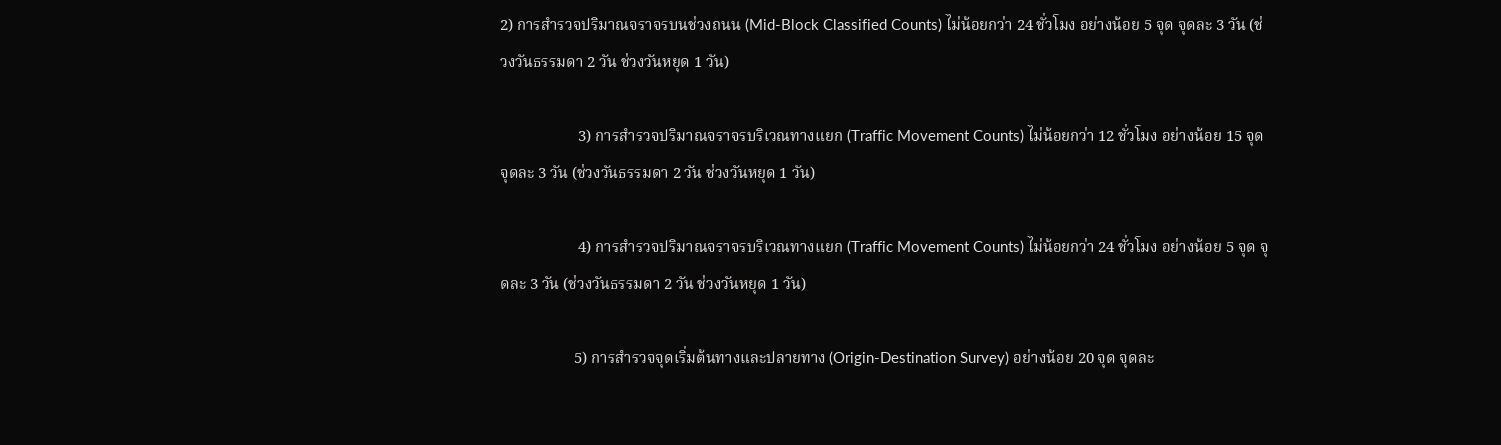2) การสำรวจปริมาณจราจรบนช่วงถนน (Mid-Block Classified Counts) ไม่น้อยกว่า 24 ชั่วโมง อย่างน้อย 5 จุด จุดละ 3 วัน (ช่วงวันธรรมดา 2 วัน ช่วงวันหยุด 1 วัน)

                    3) การสำรวจปริมาณจราจรบริเวณทางแยก (Traffic Movement Counts) ไม่น้อยกว่า 12 ชั่วโมง อย่างน้อย 15 จุด จุดละ 3 วัน (ช่วงวันธรรมดา 2 วัน ช่วงวันหยุด 1 วัน)

                    4) การสำรวจปริมาณจราจรบริเวณทางแยก (Traffic Movement Counts) ไม่น้อยกว่า 24 ชั่วโมง อย่างน้อย 5 จุด จุดละ 3 วัน (ช่วงวันธรรมดา 2 วัน ช่วงวันหยุด 1 วัน)

                   5) การสำรวจจุดเริ่มต้นทางและปลายทาง (Origin-Destination Survey) อย่างน้อย 20 จุด จุดละ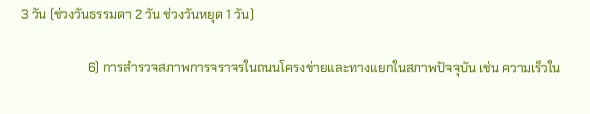3 วัน (ช่วงวันธรรมดา 2 วัน ช่วงวันหยุด 1 วัน)

                     6) การสำรวจสภาพการจราจรในถนนโครงข่ายและทางแยกในสภาพปัจจุบัน เช่น ความเร็วใน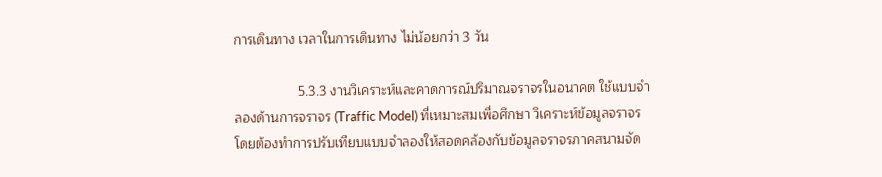การเดินทาง เวลาในการเดินทาง ไม่น้อยกว่า 3 วัน

                 5.3.3 งานวิเคราะห์และคาดการณ์ปริมาณจราจรในอนาคต ใช้แบบจำลองด้านการจราจร (Traffic Model) ที่เหมาะสมเพื่อศึกษา วิเคราะห์ข้อมูลจราจรโดยต้องทำการปรับเทียบแบบจำลองให้สอดคล้องกับข้อมูลจราจรภาคสนามจัด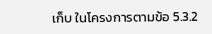เก็บ ในโครงการตามข้อ 5.3.2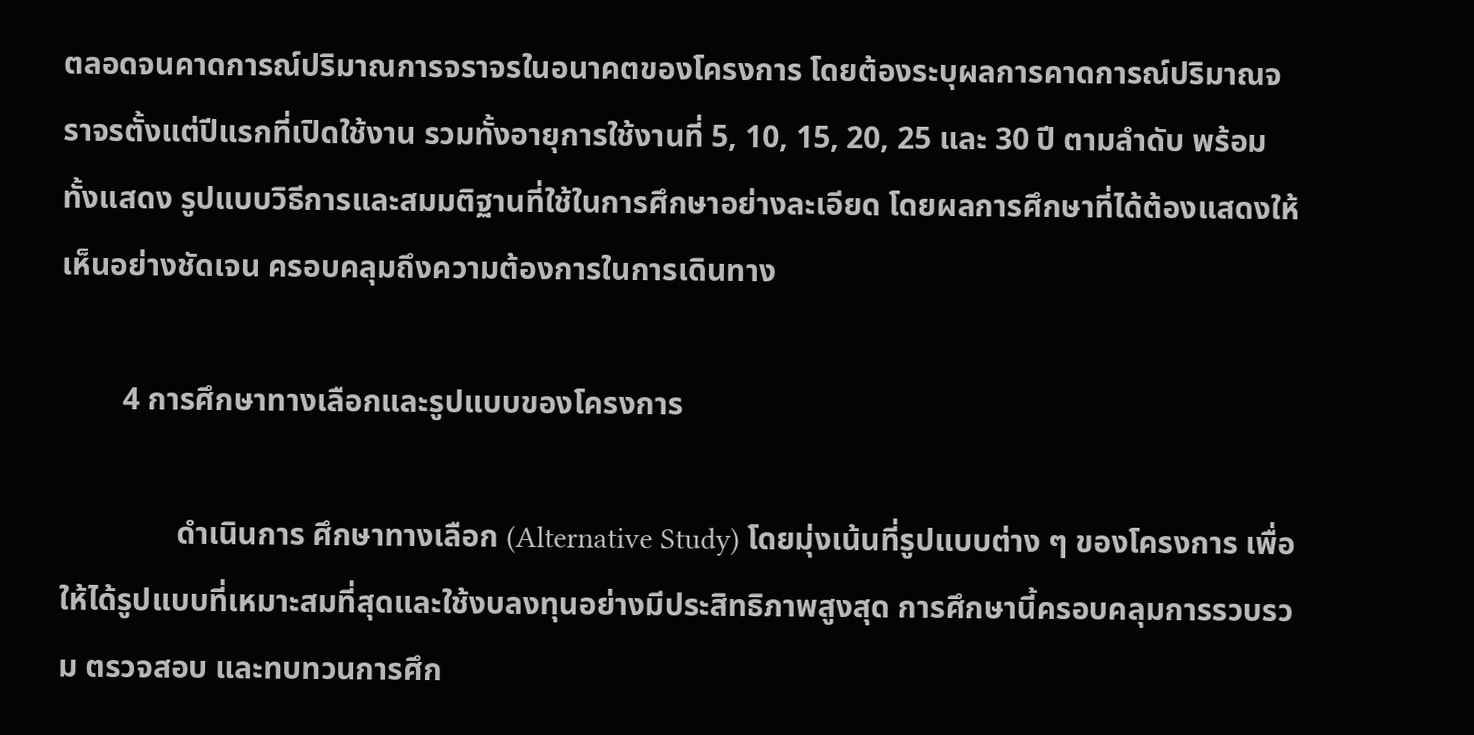ตลอดจนคาดการณ์ปริมาณการจราจรในอนาคตของโครงการ โดยต้องระบุผลการคาดการณ์ปริมาณจราจรตั้งแต่ปีแรกที่เปิดใช้งาน รวมทั้งอายุการใช้งานที่ 5, 10, 15, 20, 25 และ 30 ปี ตามลำดับ พร้อมทั้งแสดง รูปแบบวิธีการและสมมติฐานที่ใช้ในการศึกษาอย่างละเอียด โดยผลการศึกษาที่ได้ต้องแสดงให้เห็นอย่างชัดเจน ครอบคลุมถึงความต้องการในการเดินทาง

        4 การศึกษาทางเลือกและรูปแบบของโครงการ

               ดำเนินการ ศึกษาทางเลือก (Alternative Study) โดยมุ่งเน้นที่รูปแบบต่าง ๆ ของโครงการ เพื่อให้ได้รูปแบบที่เหมาะสมที่สุดและใช้งบลงทุนอย่างมีประสิทธิภาพสูงสุด การศึกษานี้ครอบคลุมการรวบรวม ตรวจสอบ และทบทวนการศึก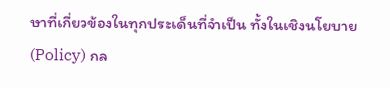ษาที่เกี่ยวข้องในทุกประเด็นที่จำเป็น ทั้งในเชิงนโยบาย (Policy) กล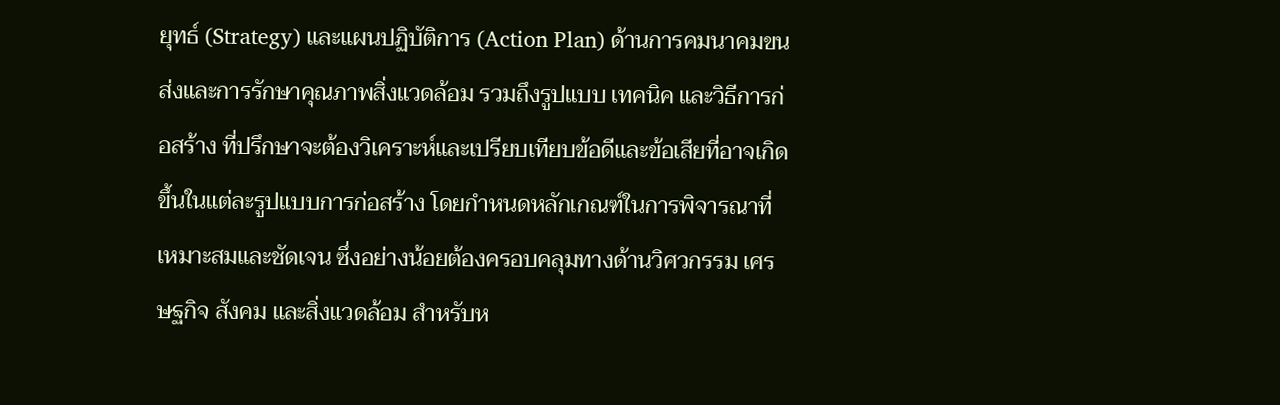ยุทธ์ (Strategy) และแผนปฏิบัติการ (Action Plan) ด้านการคมนาคมขนส่งและการรักษาคุณภาพสิ่งแวดล้อม รวมถึงรูปแบบ เทคนิค และวิธีการก่อสร้าง ที่ปรึกษาจะต้องวิเคราะห์และเปรียบเทียบข้อดีและข้อเสียที่อาจเกิดขึ้นในแต่ละรูปแบบการก่อสร้าง โดยกำหนดหลักเกณฑ์ในการพิจารณาที่เหมาะสมและชัดเจน ซึ่งอย่างน้อยต้องครอบคลุมทางด้านวิศวกรรม เศรษฐกิจ สังคม และสิ่งแวดล้อม สำหรับห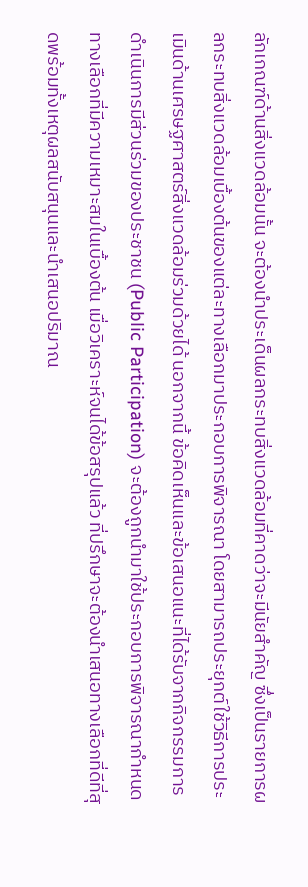ลักเกณฑ์ด้านสิ่งแวดล้อมนั้น จะต้องนำประเด็นผลกระทบสิ่งแวดล้อมที่คาดว่าจะมีนัยสำคัญ ซึ่งเป็นรายการผลกระทบสิ่งแวดล้อมเบื้องต้นของแต่ละทางเลือกมาประกอบการพิจารณา โดยสามารถประยุกต์ใช้วิธีการประเมินด้านเศรษฐศาสตร์สิ่งแวดล้อมร่วมด้วยได้ นอกจากนี้ ข้อคิดเห็นและข้อเสนอแนะที่ได้รับจากกิจกรรมการดำเนินการมีส่วนร่วมของประชาชน (Public Participation) จะต้องถูกนำมาใช้ประกอบการพิจารณากำหนดทางเลือกที่มีความเหมาะสมในเบื้องต้น เมื่อวิเคราะห์จนได้ข้อสรุปแล้ว ที่ปรึกษาจะต้องนำเสนอทางเลือกที่ดีที่สุดพร้อมทั้งเหตุผลสนับสนุนและนำเสนอปริมาณ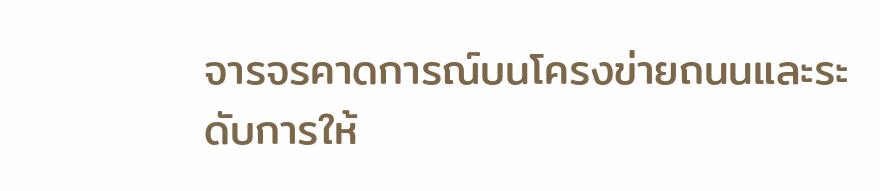จารจรคาดการณ์บนโครงข่ายถนนและระดับการให้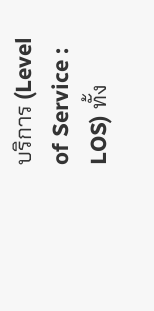บริการ (Level of Service : LOS) ทั้ง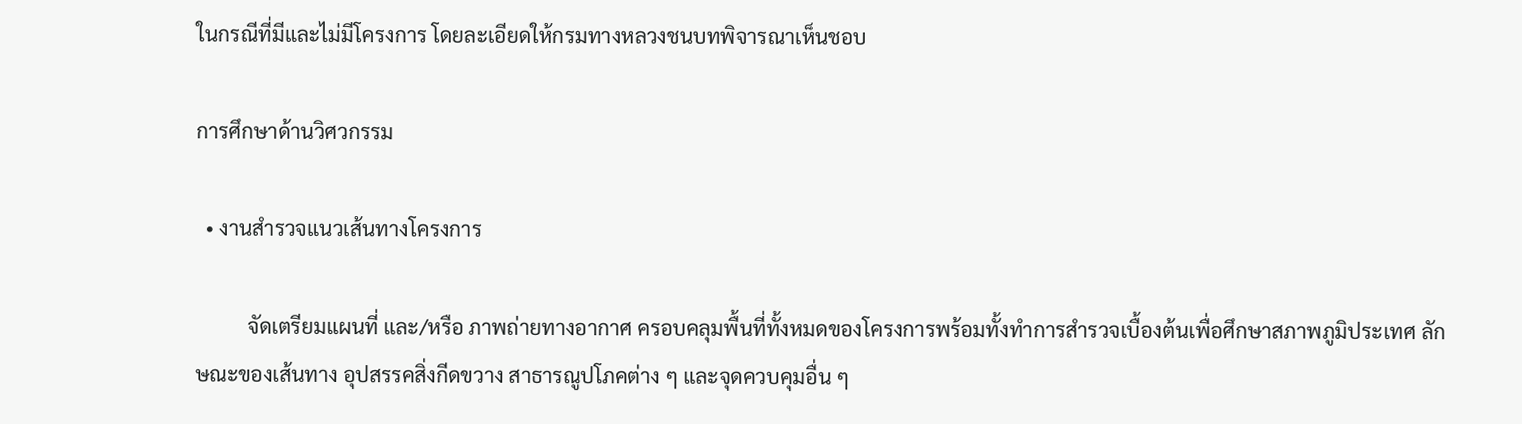ในกรณีที่มีและไม่มีโครงการ โดยละเอียดให้กรมทางหลวงชนบทพิจารณาเห็นชอบ

การศึกษาด้านวิศวกรรม

  • งานสำรวจแนวเส้นทางโครงการ

          จัดเตรียมแผนที่ และ/หรือ ภาพถ่ายทางอากาศ ครอบคลุมพื้นที่ทั้งหมดของโครงการพร้อมทั้งทำการสำรวจเบื้องต้นเพื่อศึกษาสภาพภูมิประเทศ ลักษณะของเส้นทาง อุปสรรคสิ่งกีดขวาง สาธารณูปโภคต่าง ๆ และจุดควบคุมอื่น ๆ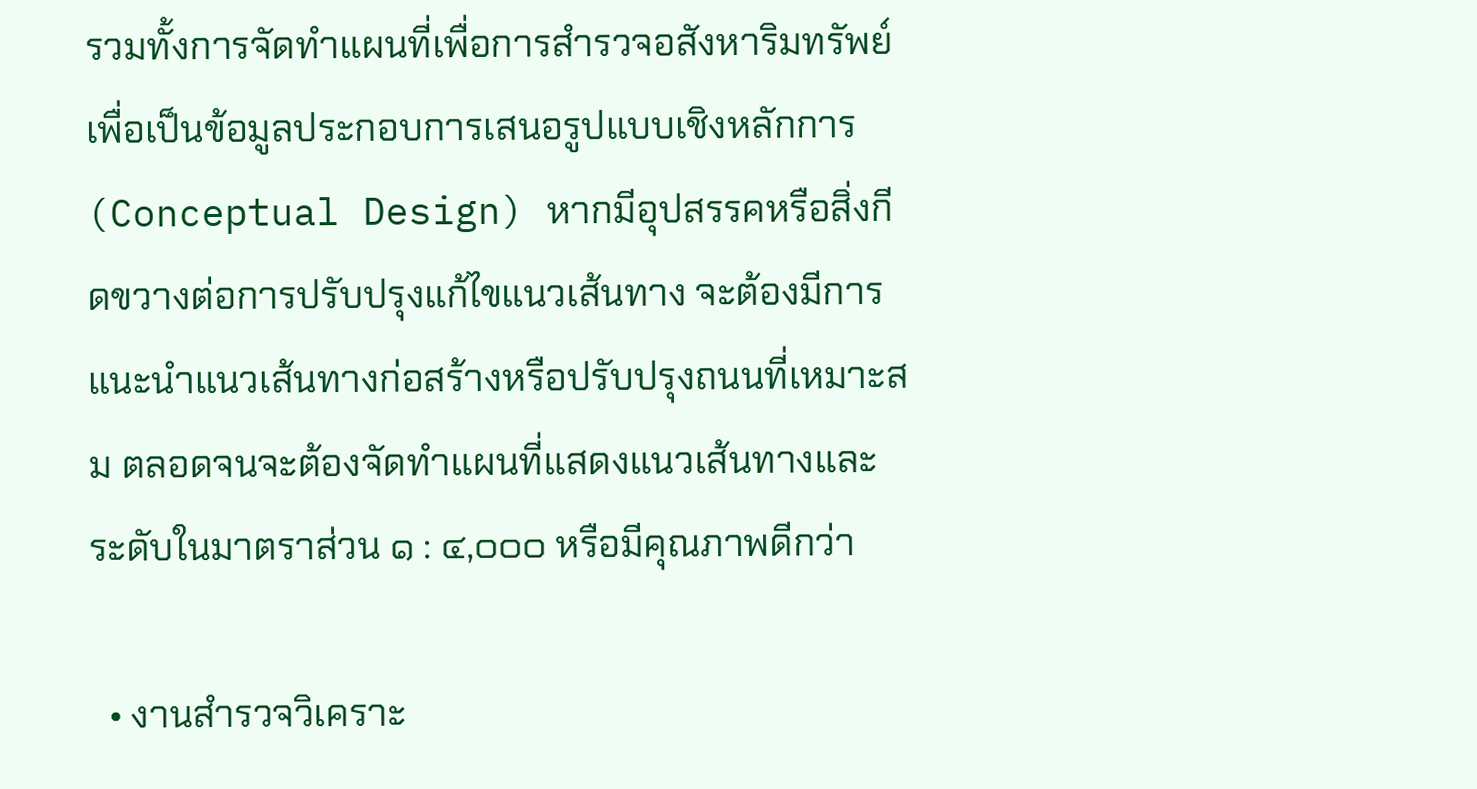รวมทั้งการจัดทำแผนที่เพื่อการสำรวจอสังหาริมทรัพย์ เพื่อเป็นข้อมูลประกอบการเสนอรูปแบบเชิงหลักการ (Conceptual Design) หากมีอุปสรรคหรือสิ่งกีดขวางต่อการปรับปรุงแก้ไขแนวเส้นทาง จะต้องมีการแนะนำแนวเส้นทางก่อสร้างหรือปรับปรุงถนนที่เหมาะสม ตลอดจนจะต้องจัดทำแผนที่แสดงแนวเส้นทางและระดับในมาตราส่วน ๑ : ๔,๐๐๐ หรือมีคุณภาพดีกว่า

  • งานสำรวจวิเคราะ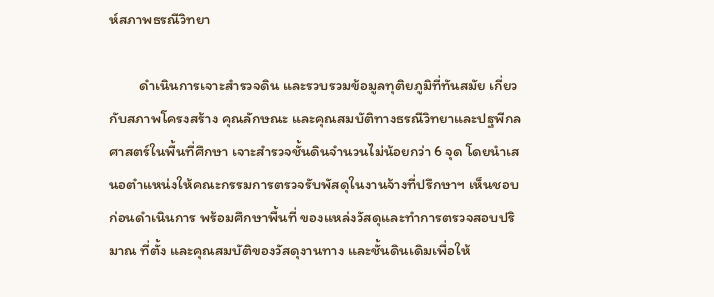ห์สภาพธรณีวิทยา

          ดำเนินการเจาะสำรวจดิน และรวบรวมข้อมูลทุติยภูมิที่ทันสมัย เกี่ยวกับสภาพโครงสร้าง คุณลักษณะ และคุณสมบัติทางธรณีวิทยาและปฐพีกลศาสตร์ในพื้นที่ศึกษา เจาะสำรวจชั้นดินจำนวนไม่น้อยกว่า 6 จุด โดยนำเสนอตำแหน่งให้คณะกรรมการตรวจรับพัสดุในงานจ้างที่ปรึกษาฯ เห็นชอบก่อนดำเนินการ พร้อมศึกษาพื้นที่ ของแหล่งวัสดุและทำการตรวจสอบปริมาณ ที่ตั้ง และคุณสมบัติของวัสดุงานทาง และชั้นดินเดิมเพื่อให้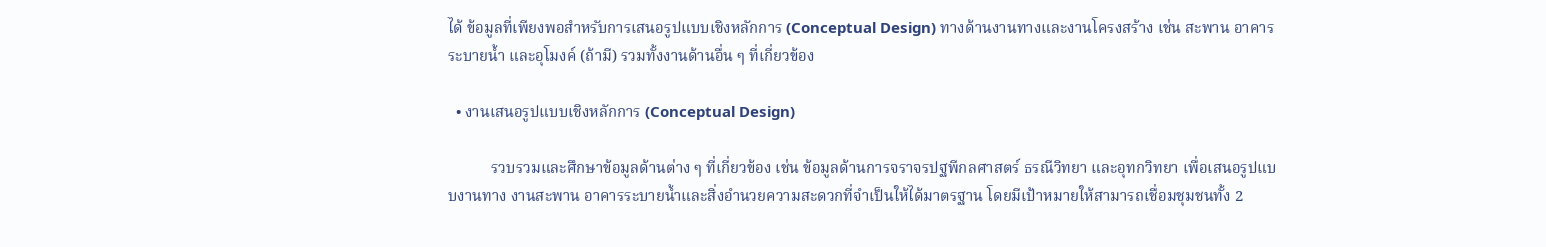ได้ ข้อมูลที่เพียงพอสำหรับการเสนอรูปแบบเชิงหลักการ (Conceptual Design) ทางด้านงานทางและงานโครงสร้าง เช่น สะพาน อาคารระบายน้ำ และอุโมงค์ (ถ้ามี) รวมทั้งงานด้านอื่น ๆ ที่เกี่ยวข้อง

  • งานเสนอรูปแบบเชิงหลักการ (Conceptual Design)

           รวบรวมและศึกษาข้อมูลด้านต่าง ๆ ที่เกี่ยวข้อง เช่น ข้อมูลด้านการจราจรปฐพีกลศาสตร์ ธรณีวิทยา และอุทกวิทยา เพื่อเสนอรูปแบบงานทาง งานสะพาน อาคารระบายน้ำและสิ่งอำนวยความสะดวกที่จำเป็นให้ได้มาตรฐาน โดยมีเป้าหมายให้สามารถเชื่อมชุมชนทั้ง 2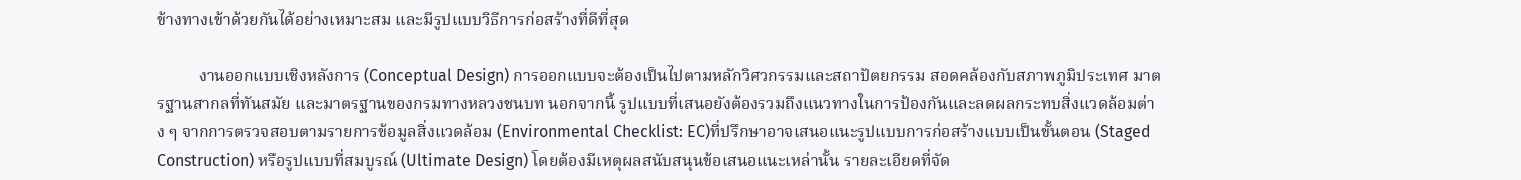ข้างทางเข้าด้วยกันได้อย่างเหมาะสม และมีรูปแบบวิธีการก่อสร้างที่ดีที่สุด

          งานออกแบบเชิงหลังการ (Conceptual Design) การออกแบบจะต้องเป็นไปตามหลักวิศวกรรมและสถาปัตยกรรม สอดคล้องกับสภาพภูมิประเทศ มาตรฐานสากลที่ทันสมัย และมาตรฐานของกรมทางหลวงชนบท นอกจากนี้ รูปแบบที่เสนอยังต้องรวมถึงแนวทางในการป้องกันและลดผลกระทบสิ่งแวดล้อมต่าง ๆ จากการตรวจสอบตามรายการข้อมูลสิ่งแวดล้อม (Environmental Checklist: EC)ที่ปรึกษาอาจเสนอแนะรูปแบบการก่อสร้างแบบเป็นขั้นตอน (Staged Construction) หรือรูปแบบที่สมบูรณ์ (Ultimate Design) โดยต้องมีเหตุผลสนับสนุนข้อเสนอแนะเหล่านั้น รายละเอียดที่จัด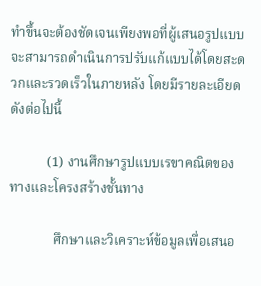ทำขึ้นจะต้องชัดเจนเพียงพอที่ผู้เสนอรูปแบบจะสามารถดำเนินการปรับแก้แบบได้โดยสะดวกและรวดเร็วในภายหลัง โดยมีรายละเอียดดังต่อไปนี้

           (1) งานศึกษารูปแบบเรขาคณิตของทางและโครงสร้างชั้นทาง

             ศึกษาและวิเคราะห์ข้อมูลเพื่อเสนอ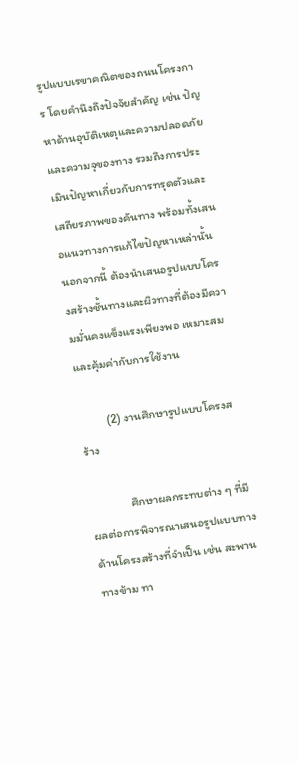รูปแบบเรขาคณิตของถนนโครงการ โดยคำนึงถึงปัจจัยสำคัญ เช่น ปัญหาด้านอุบัติเหตุและความปลอดภัย และความจุของทาง รวมถึงการประเมินปัญหาเกี่ยวกับการทรุดตัวและเสถียรภาพของคันทาง พร้อมทั้งเสนอแนวทางการแก้ไขปัญหาเหล่านั้น นอกจากนี้ ต้องนำเสนอรูปแบบโครงสร้างชั้นทางและผิวทางที่ต้องมีความมั่นคงแข็งแรงเพียงพอ เหมาะสม และคุ้มค่ากับการใช้งาน

          (2) งานศึกษารูปแบบโครงสร้าง

               ศึกษาผลกระทบต่าง ๆ ที่มีผลต่อการพิจารณาเสนอรูปแบบทางด้านโครงสร้างที่จำเป็น เช่น สะพาน ทางข้าม ทา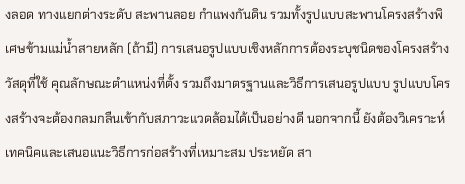งลอด ทางแยกต่างระดับ สะพานลอย กำแพงกันดิน รวมทั้งรูปแบบสะพานโครงสร้างพิเศษข้ามแม่น้ำสายหลัก (ถ้ามี) การเสนอรูปแบบเชิงหลักการต้องระบุชนิดของโครงสร้าง วัสดุที่ใช้ คุณลักษณะตำแหน่งที่ตั้ง รวมถึงมาตรฐานและวิธีการเสนอรูปแบบ รูปแบบโครงสร้างจะต้องกลมกลืนเข้ากับสภาวะแวดล้อมได้เป็นอย่างดี นอกจากนี้ ยังต้องวิเคราะห์เทคนิคและเสนอแนะวิธีการก่อสร้างที่เหมาะสม ประหยัด สา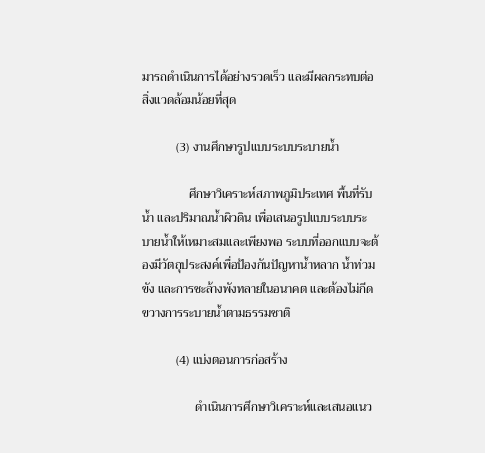มารถดำเนินการได้อย่างรวดเร็ว และมีผลกระทบต่อสิ่งแวดล้อมน้อยที่สุด

           (3) งานศึกษารูปแบบระบบระบายน้ำ

               ศึกษาวิเคราะห์สภาพภูมิประเทศ พื้นที่รับน้ำ และปริมาณน้ำผิวดิน เพื่อเสนอรูปแบบระบบระบายน้ำให้เหมาะสมและเพียงพอ ระบบที่ออกแบบจะต้องมีวัตถุประสงค์เพื่อป้องกันปัญหาน้ำหลาก น้ำท่วมขัง และการชะล้างพังทลายในอนาคต และต้องไม่กีดขวางการระบายน้ำตามธรรมชาติ

           (4) แบ่งตอนการก่อสร้าง

                 ดำเนินการศึกษาวิเคราะห์และเสนอแนว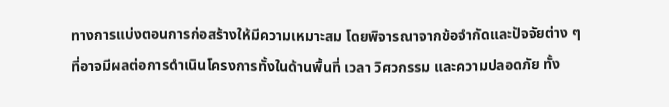ทางการแบ่งตอนการก่อสร้างให้มีความเหมาะสม โดยพิจารณาจากข้อจำกัดและปัจจัยต่าง ๆ ที่อาจมีผลต่อการดำเนินโครงการทั้งในด้านพื้นที่ เวลา วิศวกรรม และความปลอดภัย ทั้ง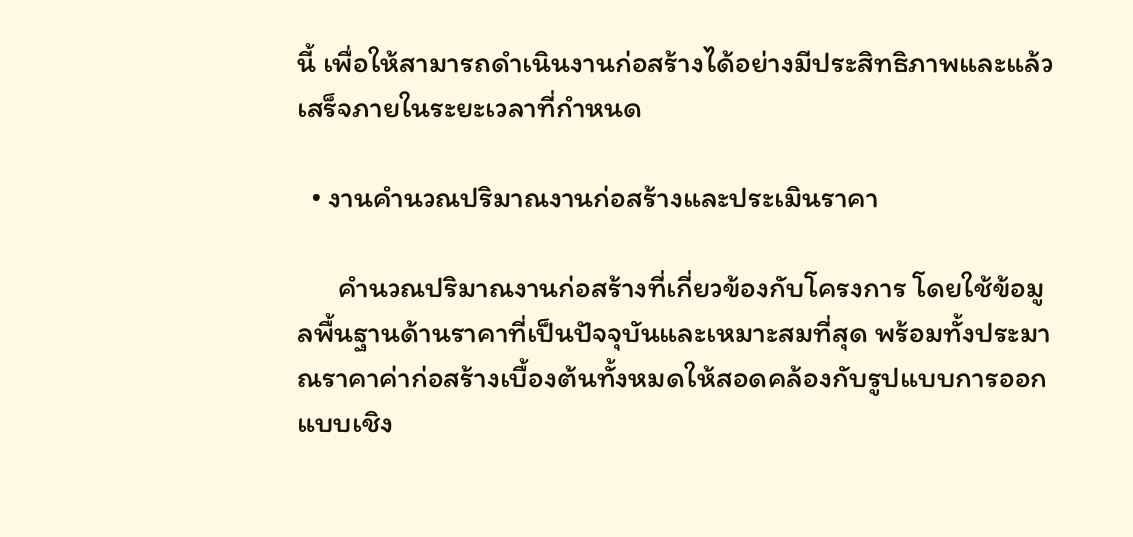นี้ เพื่อให้สามารถดำเนินงานก่อสร้างได้อย่างมีประสิทธิภาพและแล้วเสร็จภายในระยะเวลาที่กำหนด

  • งานคำนวณปริมาณงานก่อสร้างและประเมินราคา

      คำนวณปริมาณงานก่อสร้างที่เกี่ยวข้องกับโครงการ โดยใช้ข้อมูลพื้นฐานด้านราคาที่เป็นปัจจุบันและเหมาะสมที่สุด พร้อมทั้งประมาณราคาค่าก่อสร้างเบื้องต้นทั้งหมดให้สอดคล้องกับรูปแบบการออกแบบเชิง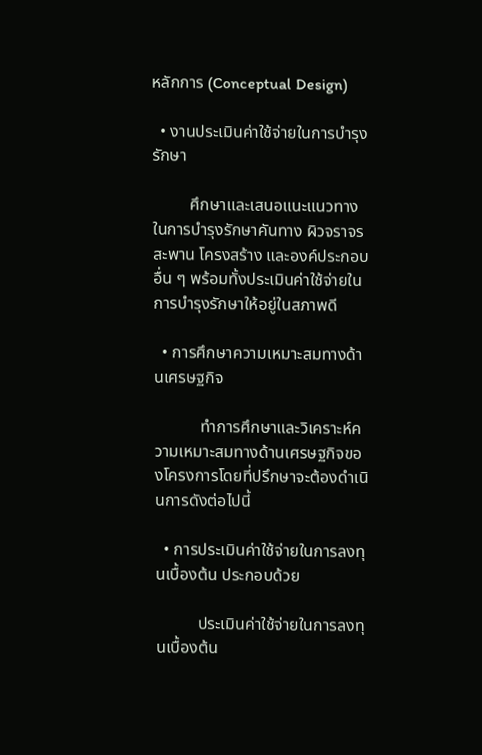หลักการ (Conceptual Design)

  • งานประเมินค่าใช้จ่ายในการบำรุงรักษา

         ศึกษาและเสนอแนะแนวทางในการบำรุงรักษาคันทาง ผิวจราจร สะพาน โครงสร้าง และองค์ประกอบอื่น ๆ พร้อมทั้งประเมินค่าใช้จ่ายในการบำรุงรักษาให้อยู่ในสภาพดี

  • การศึกษาความเหมาะสมทางด้านเศรษฐกิจ

           ทำการศึกษาและวิเคราะห์ความเหมาะสมทางด้านเศรษฐกิจของโครงการโดยที่ปรึกษาจะต้องดำเนินการดังต่อไปนี้

  • การประเมินค่าใช้จ่ายในการลงทุนเบื้องต้น ประกอบด้วย

          ประเมินค่าใช้จ่ายในการลงทุนเบื้องต้น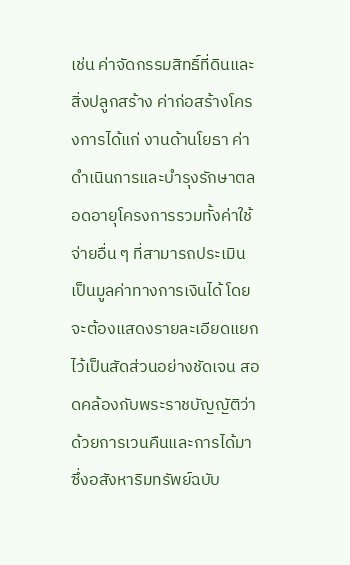เช่น ค่าจัดกรรมสิทธิ์ที่ดินและสิ่งปลูกสร้าง ค่าก่อสร้างโครงการได้แก่ งานด้านโยธา ค่าดำเนินการและบำรุงรักษาตลอดอายุโครงการรวมทั้งค่าใช้จ่ายอื่น ๆ ที่สามารถประเมินเป็นมูลค่าทางการเงินได้ โดยจะต้องแสดงรายละเอียดแยกไว้เป็นสัดส่วนอย่างชัดเจน สอดคล้องกับพระราชบัญญัติว่าด้วยการเวนคืนและการได้มาซึ่งอสังหาริมทรัพย์ฉบับ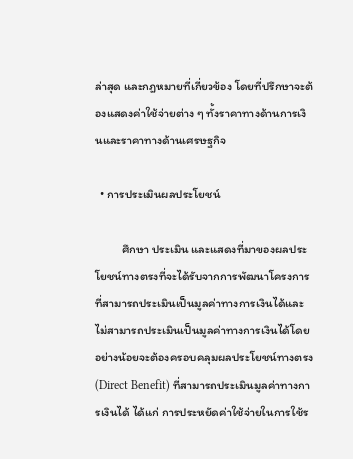ล่าสุด และกฎหมายที่เกี่ยวข้อง โดยที่ปรึกษาจะต้องแสดงค่าใช้จ่ายต่าง ๆ ทั้งราคาทางด้านการเงินและราคาทางด้านเศรษฐกิจ

  • การประเมินผลประโยชน์

          ศึกษา ประเมิน และแสดงที่มาของผลประโยชน์ทางตรงที่จะได้รับจากการพัฒนาโครงการ ที่สามารถประเมินเป็นมูลค่าทางการเงินได้และไม่สามารถประเมินเป็นมูลค่าทางการเงินได้โดยอย่างน้อยจะต้องครอบคลุมผลประโยชน์ทางตรง (Direct Benefit) ที่สามารถประเมินมูลค่าทางการเงินได้ ได้แก่ การประหยัดค่าใช้จ่ายในการใช้ร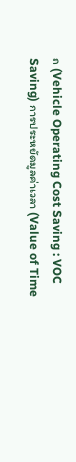ถ (Vehicle Operating Cost Saving : VOC Saving) การประหยัดมูลค่าเวลา (Value of Time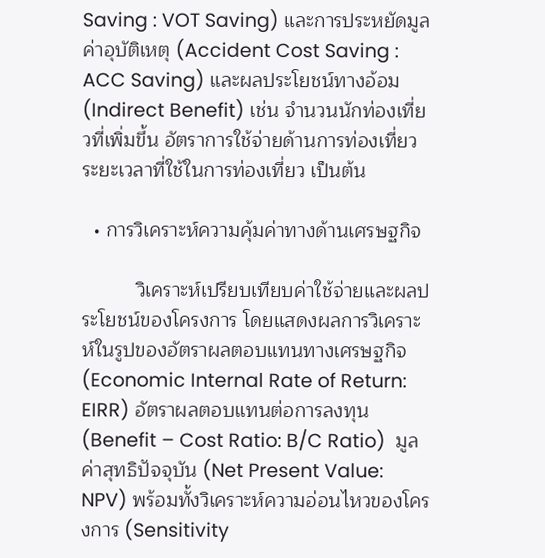Saving : VOT Saving) และการประหยัดมูลค่าอุบัติเหตุ (Accident Cost Saving : ACC Saving) และผลประโยชน์ทางอ้อม (Indirect Benefit) เช่น จำนวนนักท่องเที่ยวที่เพิ่มขึ้น อัตราการใช้จ่ายด้านการท่องเที่ยว ระยะเวลาที่ใช้ในการท่องเที่ยว เป็นต้น

  • การวิเคราะห์ความคุ้มค่าทางด้านเศรษฐกิจ

          วิเคราะห์เปรียบเทียบค่าใช้จ่ายและผลประโยชน์ของโครงการ โดยแสดงผลการวิเคราะห์ในรูปของอัตราผลตอบแทนทางเศรษฐกิจ (Economic Internal Rate of Return: EIRR) อัตราผลตอบแทนต่อการลงทุน (Benefit – Cost Ratio: B/C Ratio)  มูลค่าสุทธิปัจจุบัน (Net Present Value: NPV) พร้อมทั้งวิเคราะห์ความอ่อนไหวของโครงการ (Sensitivity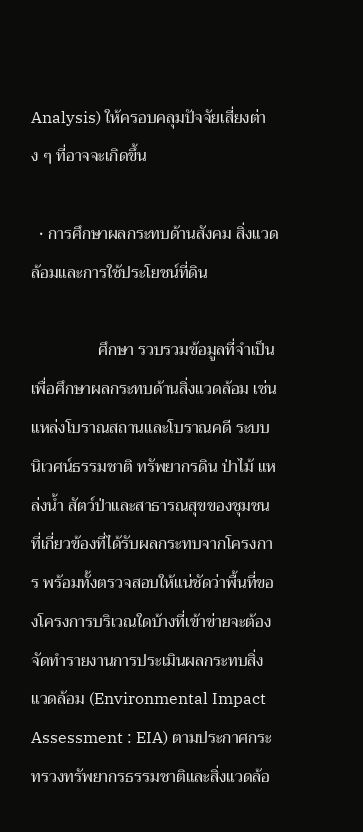Analysis) ให้ครอบคลุมปัจจัยเสี่ยงต่าง ๆ ที่อาจจะเกิดขึ้น

  • การศึกษาผลกระทบด้านสังคม สิ่งแวดล้อมและการใช้ประโยชน์ที่ดิน

                ศึกษา รวบรวมข้อมูลที่จำเป็นเพื่อศึกษาผลกระทบด้านสิ่งแวดล้อม เช่นแหล่งโบราณสถานและโบราณคดี ระบบนิเวศน์ธรรมชาติ ทรัพยากรดิน ป่าไม้ แหล่งน้ำ สัตว์ป่าและสาธารณสุขของชุมชนที่เกี่ยวข้องที่ได้รับผลกระทบจากโครงการ พร้อมทั้งตรวจสอบให้แน่ชัดว่าพื้นที่ของโครงการบริเวณใดบ้างที่เข้าข่ายจะต้องจัดทำรายงานการประเมินผลกระทบสิ่งแวดล้อม (Environmental Impact Assessment : EIA) ตามประกาศกระทรวงทรัพยากรธรรมชาติและสิ่งแวดล้อ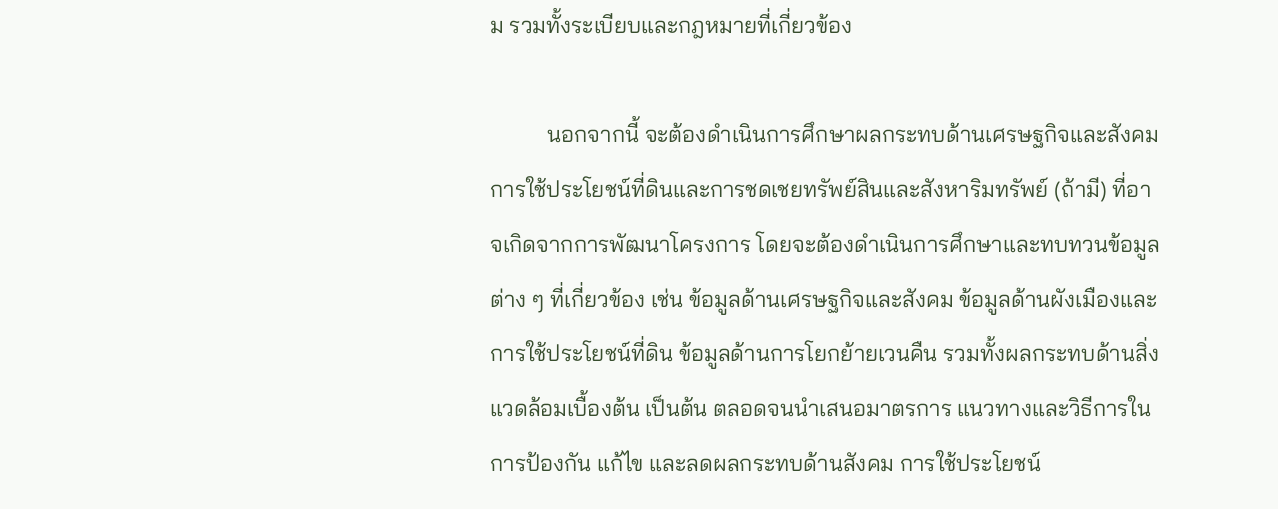ม รวมทั้งระเบียบและกฎหมายที่เกี่ยวข้อง

          นอกจากนี้ จะต้องดำเนินการศึกษาผลกระทบด้านเศรษฐกิจและสังคม การใช้ประโยชน์ที่ดินและการชดเชยทรัพย์สินและสังหาริมทรัพย์ (ถ้ามี) ที่อาจเกิดจากการพัฒนาโครงการ โดยจะต้องดำเนินการศึกษาและทบทวนข้อมูลต่าง ๆ ที่เกี่ยวข้อง เช่น ข้อมูลด้านเศรษฐกิจและสังคม ข้อมูลด้านผังเมืองและการใช้ประโยชน์ที่ดิน ข้อมูลด้านการโยกย้ายเวนคืน รวมทั้งผลกระทบด้านสิ่งแวดล้อมเบื้องต้น เป็นต้น ตลอดจนนำเสนอมาตรการ แนวทางและวิธีการในการป้องกัน แก้ไข และลดผลกระทบด้านสังคม การใช้ประโยชน์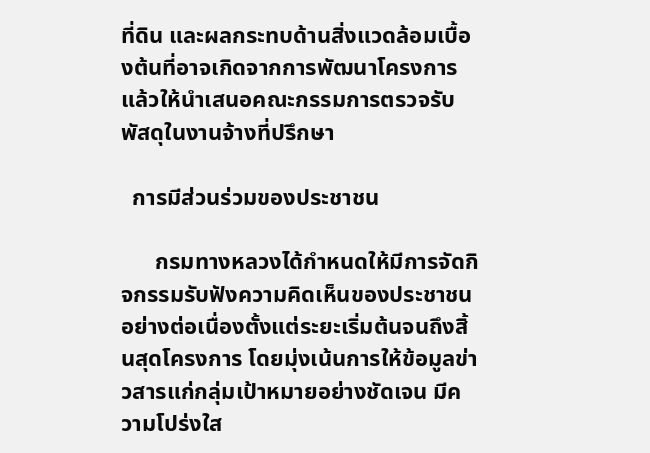ที่ดิน และผลกระทบด้านสิ่งแวดล้อมเบื้องต้นที่อาจเกิดจากการพัฒนาโครงการแล้วให้นำเสนอคณะกรรมการตรวจรับพัสดุในงานจ้างที่ปรึกษา

  การมีส่วนร่วมของประชาชน

      กรมทางหลวงได้กำหนดให้มีการจัดกิจกรรมรับฟังความคิดเห็นของประชาชนอย่างต่อเนื่องตั้งแต่ระยะเริ่มต้นจนถึงสิ้นสุดโครงการ โดยมุ่งเน้นการให้ข้อมูลข่าวสารแก่กลุ่มเป้าหมายอย่างชัดเจน มีความโปร่งใส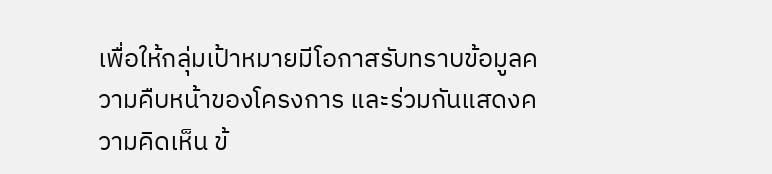เพื่อให้กลุ่มเป้าหมายมีโอกาสรับทราบข้อมูลความคืบหน้าของโครงการ และร่วมกันแสดงความคิดเห็น ข้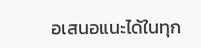อเสนอแนะได้ในทุก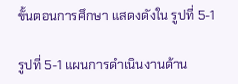ขั้นตอนการศึกษา แสดงดังใน รูปที่ 5-1

รูปที่ 5-1 แผนการดำเนินงานด้าน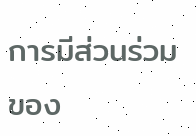การมีส่วนร่วมของ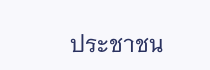ประชาชน